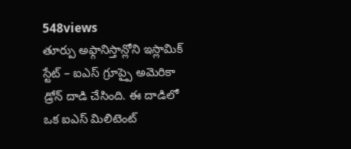548views
తూర్పు అఫ్గానిస్తాన్లోని ఇస్లామిక్ స్టేట్ – ఐఎస్ గ్రూప్పై అమెరికా డ్రోన్ దాడి చేసింది. ఈ దాడిలో ఒక ఐఎస్ మిలిటెంట్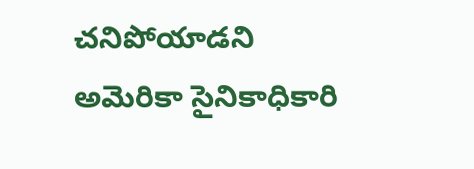చనిపోయాడని అమెరికా సైనికాధికారి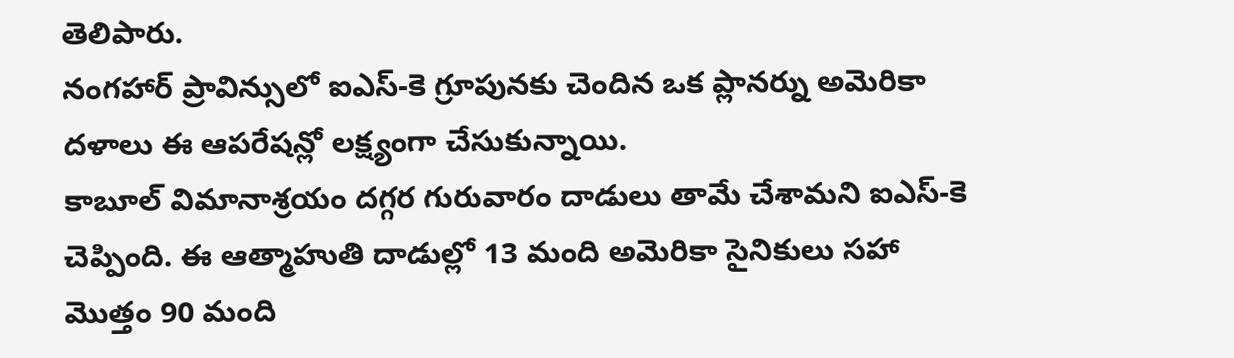తెలిపారు.
నంగహార్ ప్రావిన్సులో ఐఎస్-కె గ్రూపునకు చెందిన ఒక ప్లానర్ను అమెరికా దళాలు ఈ ఆపరేషన్లో లక్ష్యంగా చేసుకున్నాయి.
కాబూల్ విమానాశ్రయం దగ్గర గురువారం దాడులు తామే చేశామని ఐఎస్-కె చెప్పింది. ఈ ఆత్మాహుతి దాడుల్లో 13 మంది అమెరికా సైనికులు సహా మొత్తం 90 మంది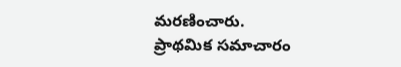మరణించారు.
ప్రాథమిక సమాచారం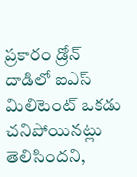ప్రకారం డ్రోన్ దాడిలో ఐఎస్ మిలిటెంట్ ఒకడు చనిపోయినట్లు తెలిసిందని,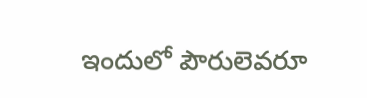ఇందులో పౌరులెవరూ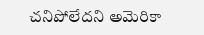చనిపోలేదని అమెరికా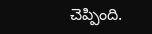చెప్పింది.